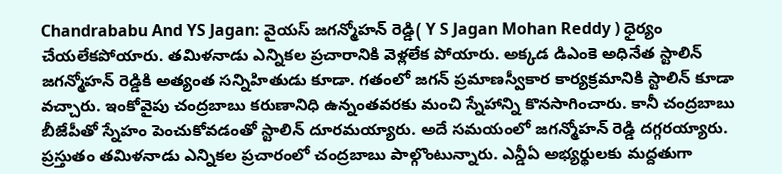Chandrababu And YS Jagan: వైయస్ జగన్మోహన్ రెడ్డి( Y S Jagan Mohan Reddy ) ధైర్యం చేయలేకపోయారు. తమిళనాడు ఎన్నికల ప్రచారానికి వెళ్లలేక పోయారు. అక్కడ డిఎంకె అధినేత స్టాలిన్ జగన్మోహన్ రెడ్డికి అత్యంత సన్నిహితుడు కూడా. గతంలో జగన్ ప్రమాణస్వీకార కార్యక్రమానికి స్టాలిన్ కూడా వచ్చారు. ఇంకోవైపు చంద్రబాబు కరుణానిధి ఉన్నంతవరకు మంచి స్నేహాన్ని కొనసాగించారు. కానీ చంద్రబాబు బీజేపీతో స్నేహం పెంచుకోవడంతో స్టాలిన్ దూరమయ్యారు. అదే సమయంలో జగన్మోహన్ రెడ్డి దగ్గరయ్యారు. ప్రస్తుతం తమిళనాడు ఎన్నికల ప్రచారంలో చంద్రబాబు పాల్గొంటున్నారు. ఎన్డీఏ అభ్యర్థులకు మద్దతుగా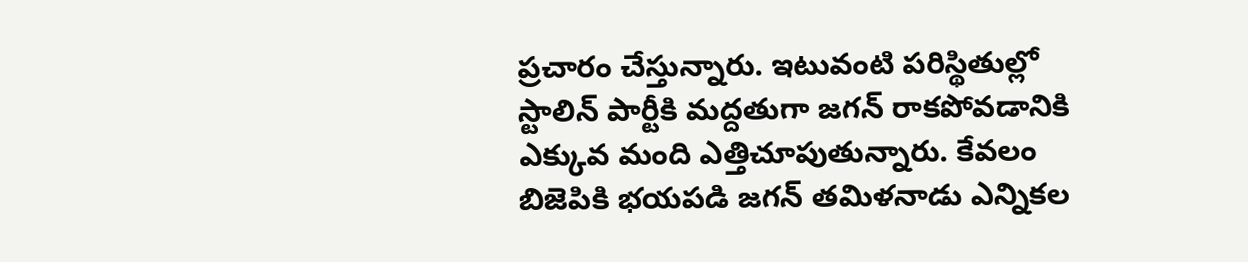ప్రచారం చేస్తున్నారు. ఇటువంటి పరిస్థితుల్లో స్టాలిన్ పార్టీకి మద్దతుగా జగన్ రాకపోవడానికి ఎక్కువ మంది ఎత్తిచూపుతున్నారు. కేవలం బిజెపికి భయపడి జగన్ తమిళనాడు ఎన్నికల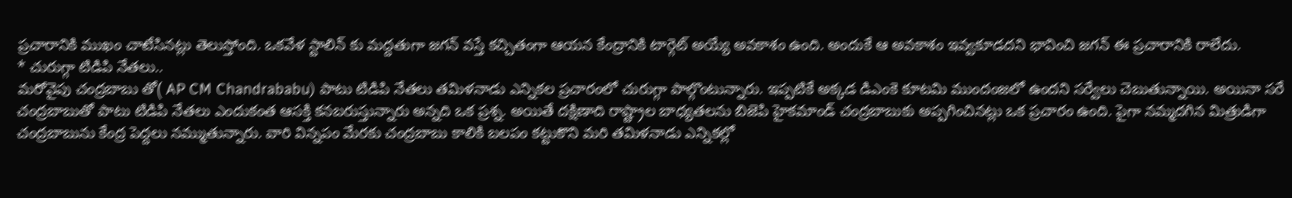ప్రచారానికి ముఖం చాటేసినట్లు తెలుస్తోంది. ఒకవేళ స్టాలిన్ కు మద్దతుగా జగన్ వస్తే కచ్చితంగా ఆయన కేంద్రానికి టార్గెట్ అయ్యే అవకాశం ఉంది. అందుకే ఆ అవకాశం ఇవ్వకూడదని భావించి జగన్ ఈ ప్రచారానికి రాలేదు.
* చురుగ్గా టిడిపి నేతలు..
మరోవైపు చంద్రబాబు తో( AP CM Chandrababu) పాటు టిడిపి నేతలు తమిళనాడు ఎన్నికల ప్రచారంలో చురుగ్గా పాల్గొంటున్నారు. ఇప్పటికే అక్కడ డిఎంకె కూటమి ముందంజలో ఉందని సర్వేలు చెబుతున్నాయి. అయినా సరే చంద్రబాబుతో పాటు టిడిపి నేతలు ఎందుకంత ఆసక్తి కనబరుస్తున్నారు అన్నది ఒక ప్రశ్న. అయితే దక్షిణాది రాష్ట్రాల బాధ్యతలను బిజెపి హైకమాండ్ చంద్రబాబుకు అప్పగించినట్లు ఒక ప్రచారం ఉంది. పైగా నమ్మదగిన మిత్రుడిగా చంద్రబాబును కేంద్ర పెద్దలు నమ్ముతున్నారు. వారి విన్నపం మేరకు చంద్రబాబు కాలికి బలపం కట్టుకొని మరి తమిళనాడు ఎన్నికల్లో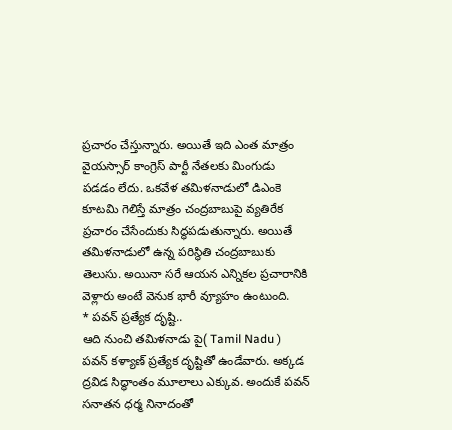ప్రచారం చేస్తున్నారు. అయితే ఇది ఎంత మాత్రం వైయస్సార్ కాంగ్రెస్ పార్టీ నేతలకు మింగుడు పడడం లేదు. ఒకవేళ తమిళనాడులో డిఎంకె కూటమి గెలిస్తే మాత్రం చంద్రబాబుపై వ్యతిరేక ప్రచారం చేసేందుకు సిద్ధపడుతున్నారు. అయితే తమిళనాడులో ఉన్న పరిస్థితి చంద్రబాబుకు తెలుసు. అయినా సరే ఆయన ఎన్నికల ప్రచారానికి వెళ్లారు అంటే వెనుక భారీ వ్యూహం ఉంటుంది.
* పవన్ ప్రత్యేక దృష్టి..
ఆది నుంచి తమిళనాడు పై( Tamil Nadu ) పవన్ కళ్యాణ్ ప్రత్యేక దృష్టితో ఉండేవారు. అక్కడ ద్రవిడ సిద్ధాంతం మూలాలు ఎక్కువ. అందుకే పవన్ సనాతన ధర్మ నినాదంతో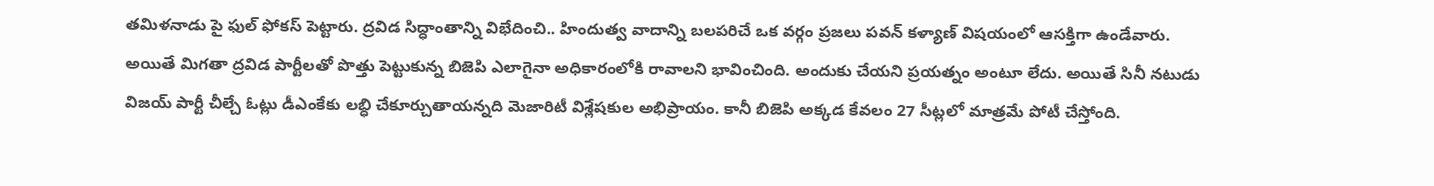తమిళనాడు పై ఫుల్ ఫోకస్ పెట్టారు. ద్రవిడ సిద్ధాంతాన్ని విభేదించి.. హిందుత్వ వాదాన్ని బలపరిచే ఒక వర్గం ప్రజలు పవన్ కళ్యాణ్ విషయంలో ఆసక్తిగా ఉండేవారు. అయితే మిగతా ద్రవిడ పార్టీలతో పొత్తు పెట్టుకున్న బిజెపి ఎలాగైనా అధికారంలోకి రావాలని భావించింది. అందుకు చేయని ప్రయత్నం అంటూ లేదు. అయితే సినీ నటుడు విజయ్ పార్టీ చీల్చే ఓట్లు డీఎంకేకు లబ్ధి చేకూర్చుతాయన్నది మెజారిటీ విశ్లేషకుల అభిప్రాయం. కానీ బిజెపి అక్కడ కేవలం 27 సీట్లలో మాత్రమే పోటీ చేస్తోంది.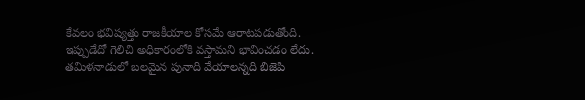కేవలం భవిష్యత్తు రాజకీయాల కోసమే ఆరాటపడుతోంది. ఇప్పుడేదో గెలిచి అధికారంలోకి వస్తామని భావించడం లేదు. తమిళనాడులో బలమైన పునాది వేయాలన్నది బిజెపి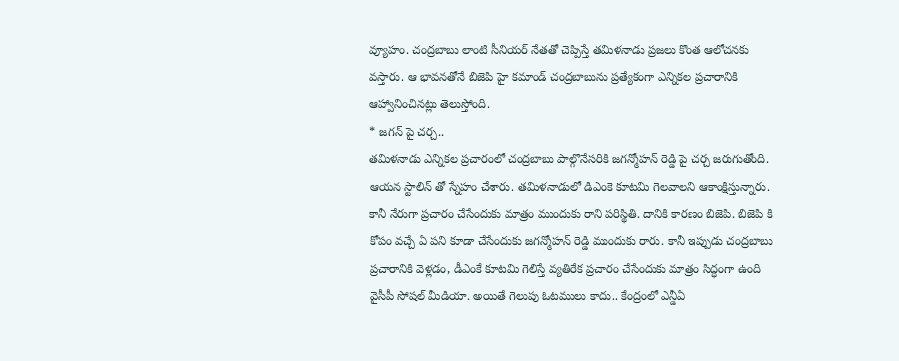వ్యూహం. చంద్రబాబు లాంటి సీనియర్ నేతతో చెప్పిస్తే తమిళనాడు ప్రజలు కొంత ఆలోచనకు వస్తారు. ఆ భావనతోనే బిజెపి హై కమాండ్ చంద్రబాబును ప్రత్యేకంగా ఎన్నికల ప్రచారానికి ఆహ్వానించినట్లు తెలుస్తోంది.
* జగన్ పై చర్చ..
తమిళనాడు ఎన్నికల ప్రచారంలో చంద్రబాబు పాల్గొనేసరికి జగన్మోహన్ రెడ్డి పై చర్చ జరుగుతోంది. ఆయన స్టాలిన్ తో స్నేహం చేశారు. తమిళనాడులో డిఎంకె కూటమి గెలవాలని ఆకాంక్షిస్తున్నారు. కానీ నేరుగా ప్రచారం చేసేందుకు మాత్రం ముందుకు రాని పరిస్థితి. దానికి కారణం బిజెపి. బిజెపి కి కోపం వచ్చే ఏ పని కూడా చేసేందుకు జగన్మోహన్ రెడ్డి ముందుకు రారు. కానీ ఇప్పుడు చంద్రబాబు ప్రచారానికి వెళ్లడం, డీఎంకే కూటమి గెలిస్తే వ్యతిరేక ప్రచారం చేసేందుకు మాత్రం సిద్ధంగా ఉంది వైసీపీ సోషల్ మీడియా. అయితే గెలుపు ఓటములు కాదు.. కేంద్రంలో ఎన్డీఏ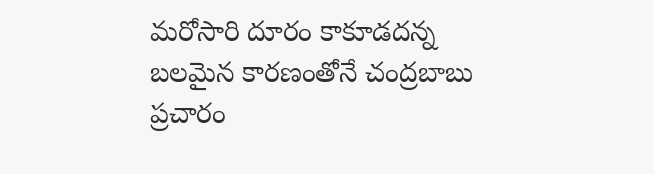మరోసారి దూరం కాకూడదన్న బలమైన కారణంతోనే చంద్రబాబు ప్రచారం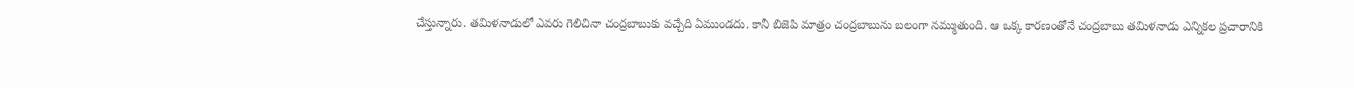చేస్తున్నారు. తమిళనాడులో ఎవరు గెలిచినా చంద్రబాబుకు వచ్చేది ఏముండదు. కానీ బిజెపి మాత్రం చంద్రబాబును బలంగా నమ్ముతుంది. ఆ ఒక్క కారణంతోనే చంద్రబాబు తమిళనాడు ఎన్నికల ప్రచారానికి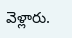వెళ్లారు.